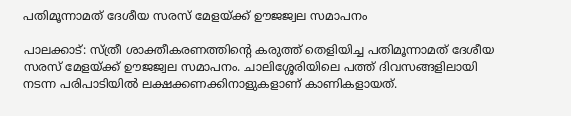പതിമൂന്നാമത് ദേശീയ സരസ് മേളയ്ക്ക് ഊജജ്വല സമാപനം

പാലക്കാട്: സ്ത്രീ ശാക്തീകരണത്തിന്റെ കരുത്ത് തെളിയിച്ച പതിമൂന്നാമത് ദേശീയ സരസ് മേളയ്ക്ക് ഊജജ്വല സമാപനം. ചാലിശ്ശേരിയിലെ പത്ത് ദിവസങ്ങളിലായി നടന്ന പരിപാടിയില്‍ ലക്ഷക്കണക്കിനാളുകളാണ് കാണികളായത്.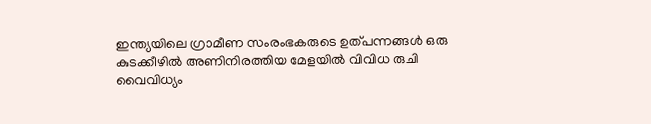ഇന്ത്യയിലെ ഗ്രാമീണ സംരംഭകരുടെ ഉത്പന്നങ്ങള്‍ ഒരു കുടക്കീഴില്‍ അണിനിരത്തിയ മേളയില്‍ വിവിധ രുചി വൈവിധ്യം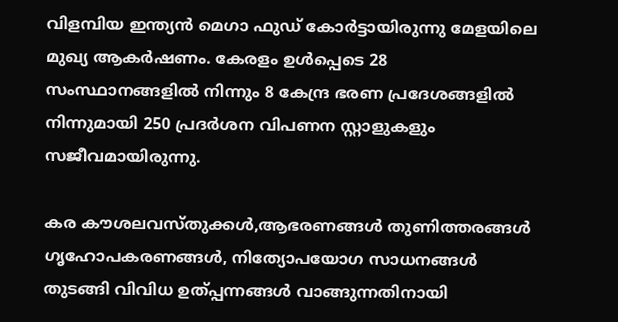വിളമ്പിയ ഇന്ത്യന്‍ മെഗാ ഫുഡ് കോര്‍ട്ടായിരുന്നു മേളയിലെ മുഖ്യ ആകര്‍ഷണം. കേരളം ഉള്‍പ്പെടെ 28 സംസ്ഥാനങ്ങളില്‍ നിന്നും 8 കേന്ദ്ര ഭരണ പ്രദേശങ്ങളില്‍ നിന്നുമായി 250 പ്രദര്‍ശന വിപണന സ്റ്റാളുകളും സജീവമായിരുന്നു.

കര കൗശലവസ്തുക്കള്‍,ആഭരണങ്ങള്‍ തുണിത്തരങ്ങള്‍ ഗൃഹോപകരണങ്ങള്‍, നിത്യോപയോഗ സാധനങ്ങള്‍ തുടങ്ങി വിവിധ ഉത്പ്പന്നങ്ങള്‍ വാങ്ങുന്നതിനായി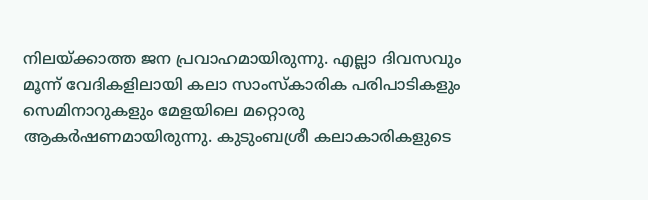നിലയ്ക്കാത്ത ജന പ്രവാഹമായിരുന്നു. എല്ലാ ദിവസവും മൂന്ന് വേദികളിലായി കലാ സാംസ്‌കാരിക പരിപാടികളും സെമിനാറുകളും മേളയിലെ മറ്റൊരു ആകര്‍ഷണമായിരുന്നു. കുടുംബശ്രീ കലാകാരികളുടെ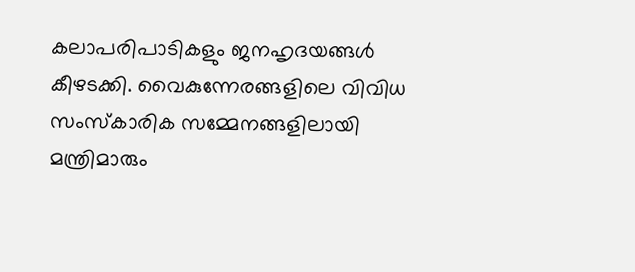കലാപരിപാടികളും ജനഹൃദയങ്ങള്‍ കീഴടക്കി. വൈകുന്നേരങ്ങളിലെ വിവിധ സംസ്‌കാരിക സമ്മേനങ്ങളിലായി മന്ത്രിമാരും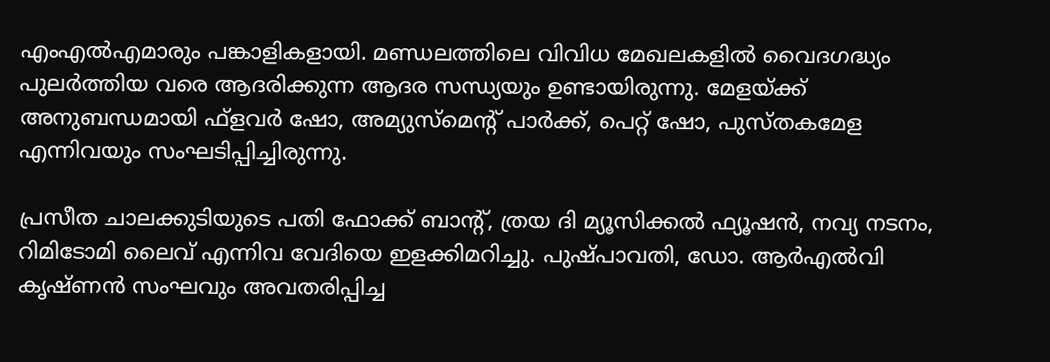എംഎല്‍എമാരും പങ്കാളികളായി. മണ്ഡലത്തിലെ വിവിധ മേഖലകളില്‍ വൈദഗദ്ധ്യം പുലര്‍ത്തിയ വരെ ആദരിക്കുന്ന ആദര സന്ധ്യയും ഉണ്ടായിരുന്നു. മേളയ്ക്ക് അനുബന്ധമായി ഫ്‌ളവര്‍ ഷോ, അമ്യുസ്‌മെന്റ് പാര്‍ക്ക്, പെറ്റ് ഷോ, പുസ്തകമേള എന്നിവയും സംഘടിപ്പിച്ചിരുന്നു.

പ്രസീത ചാലക്കുടിയുടെ പതി ഫോക്ക് ബാന്റ്, ത്രയ ദി മ്യൂസിക്കല്‍ ഫ്യൂഷന്‍, നവ്യ നടനം, റിമിടോമി ലൈവ് എന്നിവ വേദിയെ ഇളക്കിമറിച്ചു. പുഷ്പാവതി, ഡോ. ആര്‍എല്‍വി കൃഷ്ണന്‍ സംഘവും അവതരിപ്പിച്ച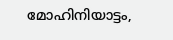മോഹിനിയാട്ടം,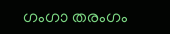ഗംഗാ തരംഗം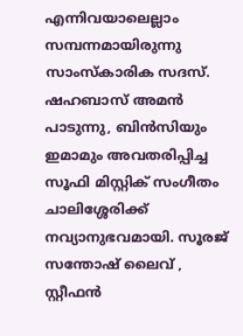എന്നിവയാലെല്ലാം സമ്പന്നമായിരുന്നു സാംസ്‌കാരിക സദസ്. ഷഹബാസ് അമന്‍ പാടുന്നു, ബിന്‍സിയും ഇമാമും അവതരിപ്പിച്ച സൂഫി മിസ്റ്റിക് സംഗീതം ചാലിശ്ശേരിക്ക് നവ്യാനുഭവമായി. സൂരജ് സന്തോഷ് ലൈവ് , സ്റ്റീഫന്‍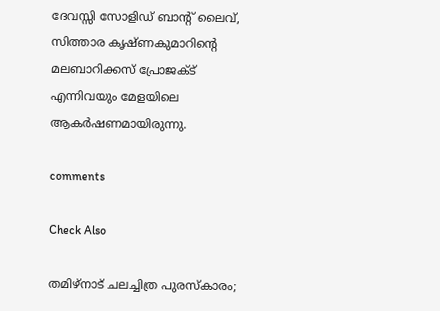ദേവസ്സി സോളിഡ് ബാന്റ് ലൈവ്, സിത്താര കൃഷ്ണകുമാറിന്റെ മലബാറിക്കസ് പ്രോജക്ട് എന്നിവയും മേളയിലെ ആകര്‍ഷണമായിരുന്നു.

comments

Check Also

തമിഴ്‌നാട് ചലച്ചിത്ര പുരസ്‌കാരം;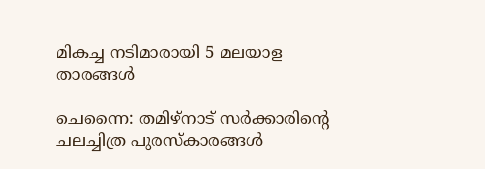മികച്ച നടിമാരായി 5 മലയാള താരങ്ങള്‍

ചെന്നൈ: തമിഴ്‌നാട് സര്‍ക്കാരിന്റെ ചലച്ചിത്ര പുരസ്‌കാരങ്ങള്‍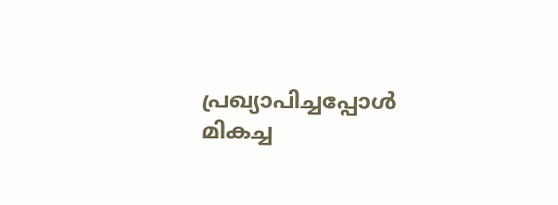പ്രഖ്യാപിച്ചപ്പോള്‍ മികച്ച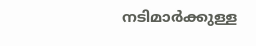നടിമാര്‍ക്കുള്ള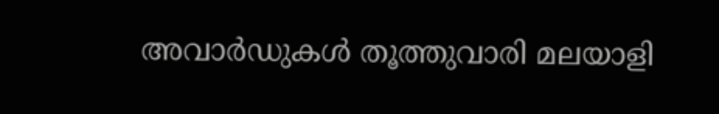അവാര്‍ഡുകള്‍ തൂത്തുവാരി മലയാളി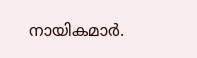നായികമാര്‍.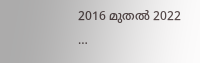2016 മുതല്‍ 2022 …